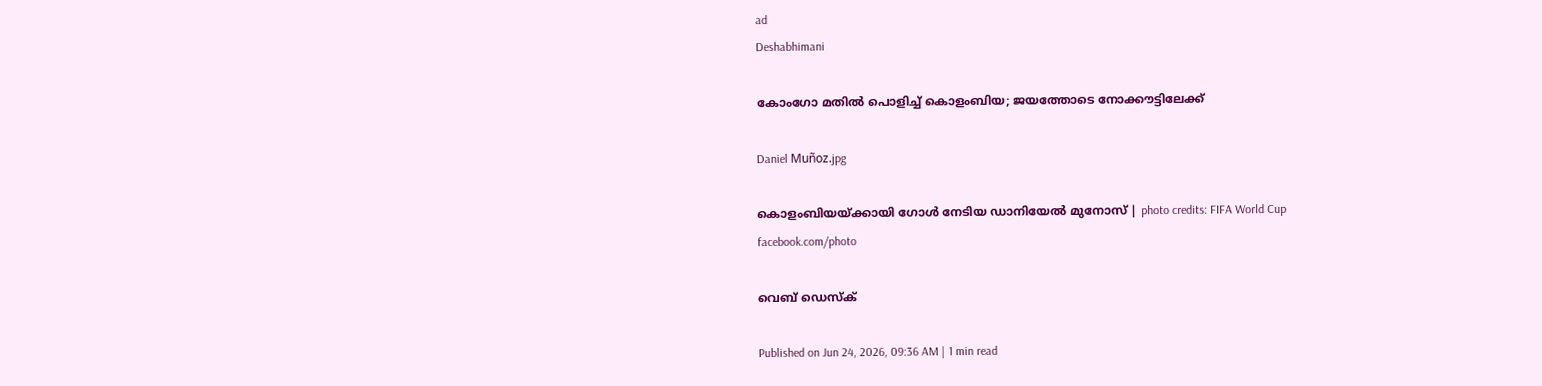ad
Deshabhimani

കോംഗോ മതിൽ പൊളിച്ച് കൊളംബിയ; ജയത്തോടെ നോക്കൗട്ടിലേക്ക്

Daniel Muñoz.jpg

കൊളംബിയയ്ക്കായി ഗോള്‍ നേടിയ ഡാനിയേൽ മുനോസ് | photo credits: FIFA World Cup facebook.com/photo

വെബ് ഡെസ്ക്

Published on Jun 24, 2026, 09:36 AM | 1 min read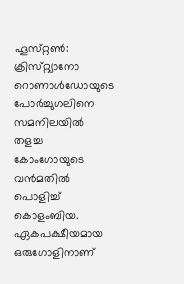ഹൂസ്‌റ്റൺ: ക്രിസ്‌റ്റ്യാനോ റൊണാൾഡോയുടെ പോർച്ചുഗലിനെ സമനിലയിൽ തളച്ച കോംഗോയുടെ വൻമതിൽ പൊളിച്ച് കൊളംബിയ. ഏകപക്ഷീയമായ ഒരുഗോളിനാണ്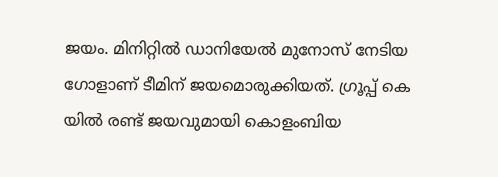ജയം. മിനിറ്റിൽ ഡാനിയേൽ മുനോസ് നേടിയ ഗോളാണ് ടീമിന് ജയമൊരുക്കിയത്. ഗ്രൂപ്പ് കെ യിൽ രണ്ട് ജയവുമായി കൊളംബിയ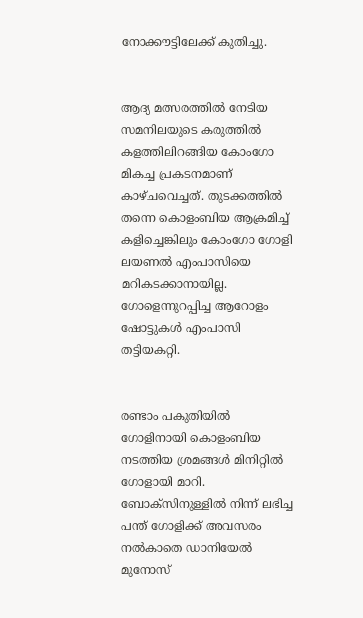നോക്കൗട്ടിലേക്ക് കുതിച്ചു.


ആദ്യ മത്സരത്തില്‍ നേടിയ സമനിലയുടെ കരുത്തിൽ കളത്തിലിറങ്ങിയ കോംഗോ മികച്ച പ്രകടനമാണ് കാഴ്ചവെച്ചത്. തുടക്കത്തിൽ തന്നെ കൊളംബിയ ആക്രമിച്ച് കളിച്ചെങ്കിലും കോംഗോ ഗോളി ലയണൽ എം‌പാസിയെ മറികടക്കാനായില്ല. ഗോളെന്നുറപ്പിച്ച ആറോളം ഷോട്ടുകൾ എം‌പാസി തട്ടിയകറ്റി.


രണ്ടാം പകുതിയിൽ ഗോളിനായി കൊളംബിയ നടത്തിയ ശ്രമങ്ങൾ മിനിറ്റിൽ ഗോളായി മാറി. ബോക്സിനുള്ളിൽ നിന്ന് ലഭിച്ച പന്ത് ഗോളിക്ക് അവസരം നൽകാതെ ഡാനിയേൽ മുനോസ്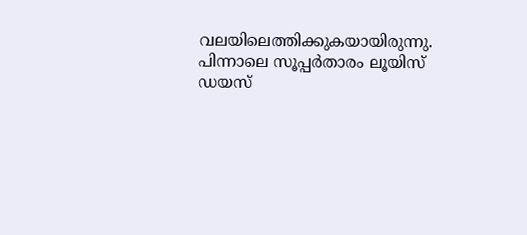വലയിലെത്തിക്കുകയായിരുന്നു. പിന്നാലെ സൂപ്പർതാരം ലൂയിസ് ഡയസ്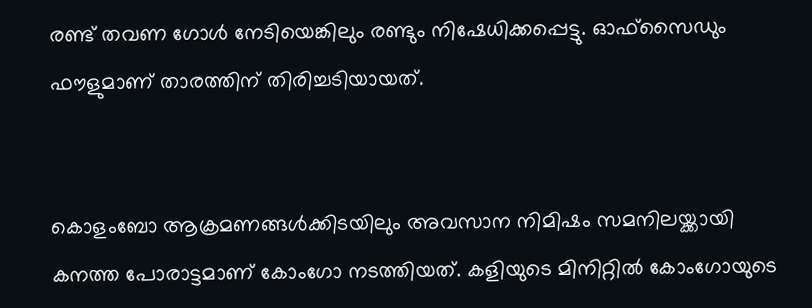രണ്ട് തവണ ഗോൾ നേടിയെങ്കിലും രണ്ടും നിഷേധിക്കപ്പെട്ടു. ഓഫ്സൈഡും ഫൗളുമാണ് താരത്തിന് തിരിച്ചടിയായത്.


കൊളംബോ ആക്രമണങ്ങൾക്കിടയിലും അവസാന നിമിഷം സമനിലയ്ക്കായി കനത്ത പോരാട്ടമാണ് കോംഗോ നടത്തിയത്. കളിയുടെ മിനിറ്റിൽ കോംഗോയുടെ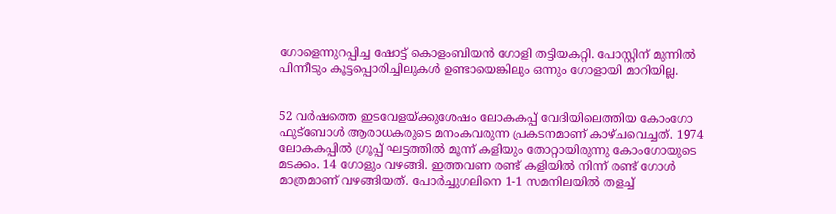ഗോളെന്നുറപ്പിച്ച ഷോട്ട് കൊളംബിയൻ ഗോളി തട്ടിയകറ്റി. പോസ്റ്റിന് മുന്നിൽ പിന്നീടും കൂട്ടപ്പൊരിച്ചിലുകൾ ഉണ്ടായെങ്കിലും ഒന്നും ഗോളായി മാറിയില്ല.


52 വർഷത്തെ ഇടവേളയ്‌ക്കുശേഷം ലോകകപ്പ്‌ വേദിയിലെത്തിയ കോംഗോ ഫുട്ബോൾ ആരാധകരുടെ മനംകവരുന്ന പ്രകടനമാണ് കാഴ്ചവെച്ചത്. 1974 ലോകകപ്പിൽ ഗ്രൂപ്പ്‌ ഘട്ടത്തിൽ മൂന്ന്‌ കളിയും തോറ്റായിരുന്നു കോംഗോയുടെ മടക്കം. 14 ഗോളും വഴങ്ങി. ഇത്തവണ രണ്ട് കളിയിൽ നിന്ന് രണ്ട് ഗോൾ മാത്രമാണ് വഴങ്ങിയത്. പോർച്ചുഗലിനെ 1-1 സമനിലയിൽ തളച്ച്‌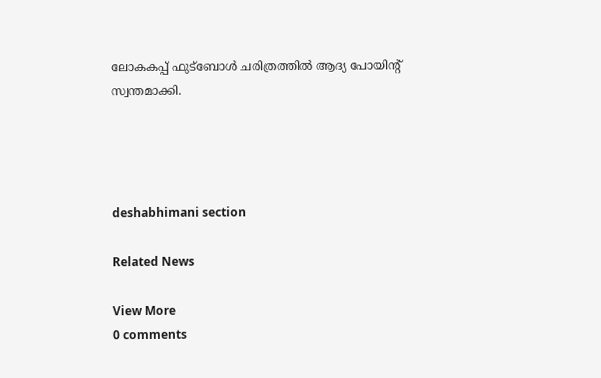ലോകകപ്പ്‌ ഫുട്‌ബോൾ ചരിത്രത്തിൽ ആദ്യ പോയിന്റ്‌ സ്വന്തമാക്കി.




deshabhimani section

Related News

View More
0 comments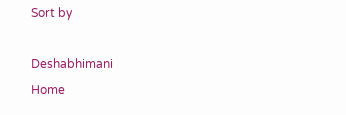Sort by

Deshabhimani
Home